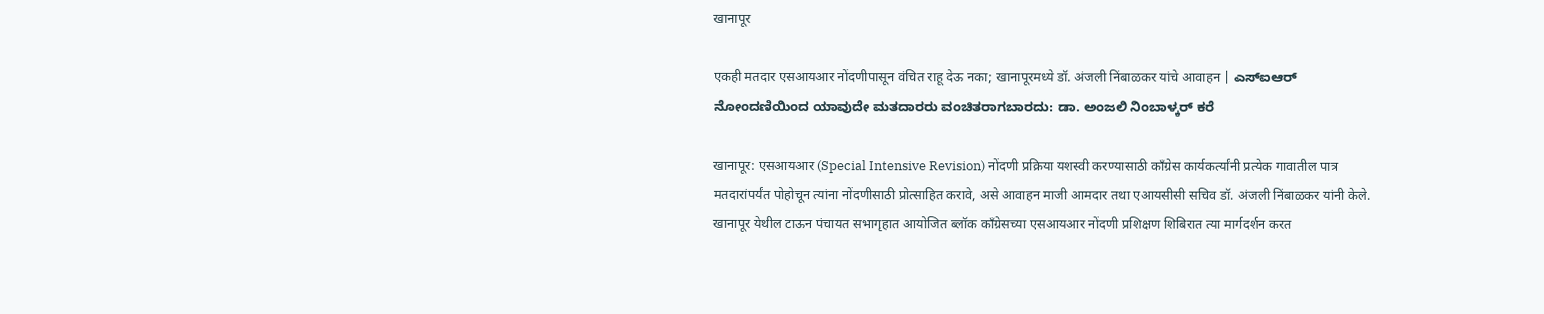खानापूर

एकही मतदार एसआयआर नोंदणीपासून वंचित राहू देऊ नका; खानापूरमध्ये डॉ. अंजली निंबाळकर यांचे आवाहन | ಎಸ್‌ಐಆರ್ ನೋಂದಣಿಯಿಂದ ಯಾವುದೇ ಮತದಾರರು ವಂಚಿತರಾಗಬಾರದು: ಡಾ. ಅಂಜಲಿ ನಿಂಬಾಳ್ಕರ್ ಕರೆ

खानापूर: एसआयआर (Special Intensive Revision) नोंदणी प्रक्रिया यशस्वी करण्यासाठी काँग्रेस कार्यकर्त्यांनी प्रत्येक गावातील पात्र मतदारांपर्यंत पोहोचून त्यांना नोंदणीसाठी प्रोत्साहित करावे, असे आवाहन माजी आमदार तथा एआयसीसी सचिव डॉ. अंजली निंबाळकर यांनी केले. खानापूर येथील टाऊन पंचायत सभागृहात आयोजित ब्लॉक काँग्रेसच्या एसआयआर नोंदणी प्रशिक्षण शिबिरात त्या मार्गदर्शन करत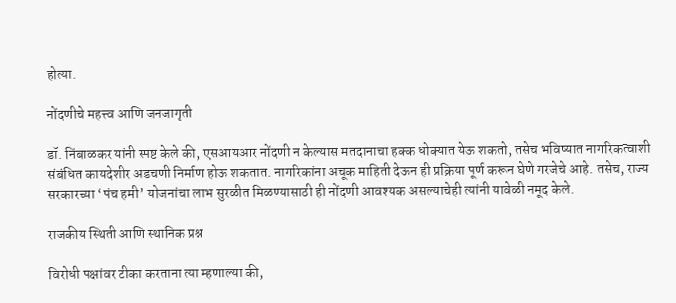होत्या.

नोंदणीचे महत्त्व आणि जनजागृती

डॉ. निंबाळकर यांनी स्पष्ट केले की, एसआयआर नोंदणी न केल्यास मतदानाचा हक्क धोक्यात येऊ शकतो, तसेच भविष्यात नागरिकत्वाशी संबंधित कायदेशीर अडचणी निर्माण होऊ शकतात. नागरिकांना अचूक माहिती देऊन ही प्रक्रिया पूर्ण करून घेणे गरजेचे आहे. तसेच, राज्य सरकारच्या ‘पंच हमी’ योजनांचा लाभ सुरळीत मिळण्यासाठी ही नोंदणी आवश्यक असल्याचेही त्यांनी यावेळी नमूद केले.

राजकीय स्थिती आणि स्थानिक प्रश्न

विरोधी पक्षांवर टीका करताना त्या म्हणाल्या की,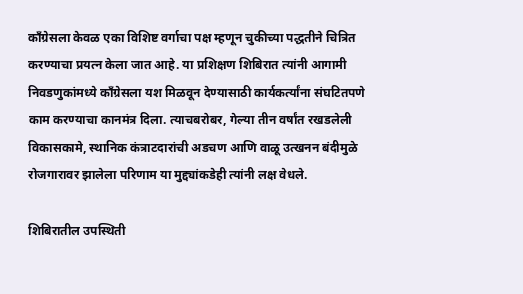काँग्रेसला केवळ एका विशिष्ट वर्गाचा पक्ष म्हणून चुकीच्या पद्धतीने चित्रित करण्याचा प्रयत्न केला जात आहे. या प्रशिक्षण शिबिरात त्यांनी आगामी निवडणुकांमध्ये काँग्रेसला यश मिळवून देण्यासाठी कार्यकर्त्यांना संघटितपणे काम करण्याचा कानमंत्र दिला. त्याचबरोबर, गेल्या तीन वर्षांत रखडलेली विकासकामे, स्थानिक कंत्राटदारांची अडचण आणि वाळू उत्खनन बंदीमुळे रोजगारावर झालेला परिणाम या मुद्द्यांकडेही त्यांनी लक्ष वेधले.

शिबिरातील उपस्थिती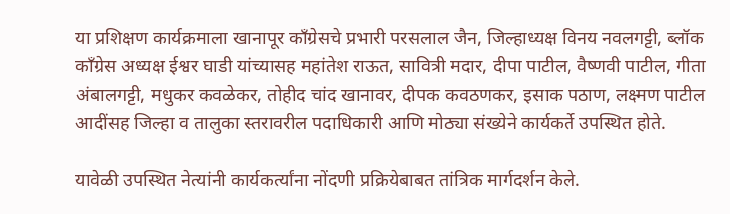या प्रशिक्षण कार्यक्रमाला खानापूर काँग्रेसचे प्रभारी परसलाल जैन, जिल्हाध्यक्ष विनय नवलगट्टी, ब्लॉक काँग्रेस अध्यक्ष ईश्वर घाडी यांच्यासह महांतेश राऊत, सावित्री मदार, दीपा पाटील, वैष्णवी पाटील, गीता अंबालगट्टी, मधुकर कवळेकर, तोहीद चांद खानावर, दीपक कवठणकर, इसाक पठाण, लक्ष्मण पाटील आदींसह जिल्हा व तालुका स्तरावरील पदाधिकारी आणि मोठ्या संख्येने कार्यकर्ते उपस्थित होते.

यावेळी उपस्थित नेत्यांनी कार्यकर्त्यांना नोंदणी प्रक्रियेबाबत तांत्रिक मार्गदर्शन केले.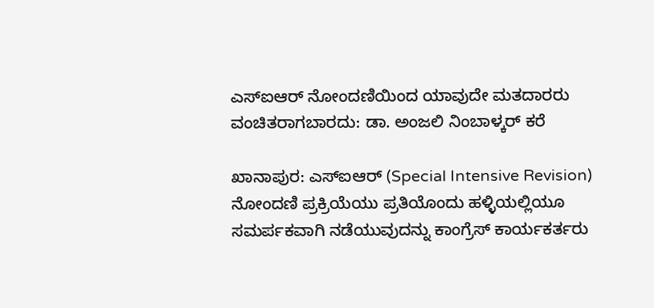ಎಸ್‌ಐಆರ್ ನೋಂದಣಿಯಿಂದ ಯಾವುದೇ ಮತದಾರರು ವಂಚಿತರಾಗಬಾರದು: ಡಾ. ಅಂಜಲಿ ನಿಂಬಾಳ್ಕರ್ ಕರೆ

ಖಾನಾಪುರ: ಎಸ್‌ಐಆರ್ (Special Intensive Revision) ನೋಂದಣಿ ಪ್ರಕ್ರಿಯೆಯು ಪ್ರತಿಯೊಂದು ಹಳ್ಳಿಯಲ್ಲಿಯೂ ಸಮರ್ಪಕವಾಗಿ ನಡೆಯುವುದನ್ನು ಕಾಂಗ್ರೆಸ್ ಕಾರ್ಯಕರ್ತರು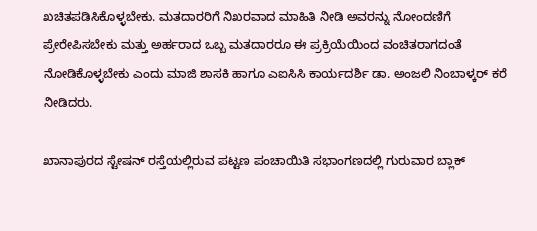ಖಚಿತಪಡಿಸಿಕೊಳ್ಳಬೇಕು. ಮತದಾರರಿಗೆ ನಿಖರವಾದ ಮಾಹಿತಿ ನೀಡಿ ಅವರನ್ನು ನೋಂದಣಿಗೆ ಪ್ರೇರೇಪಿಸಬೇಕು ಮತ್ತು ಅರ್ಹರಾದ ಒಬ್ಬ ಮತದಾರರೂ ಈ ಪ್ರಕ್ರಿಯೆಯಿಂದ ವಂಚಿತರಾಗದಂತೆ ನೋಡಿಕೊಳ್ಳಬೇಕು ಎಂದು ಮಾಜಿ ಶಾಸಕಿ ಹಾಗೂ ಎಐಸಿಸಿ ಕಾರ್ಯದರ್ಶಿ ಡಾ. ಅಂಜಲಿ ನಿಂಬಾಳ್ಕರ್ ಕರೆ ನೀಡಿದರು.

ಖಾನಾಪುರದ ಸ್ಟೇಷನ್ ರಸ್ತೆಯಲ್ಲಿರುವ ಪಟ್ಟಣ ಪಂಚಾಯಿತಿ ಸಭಾಂಗಣದಲ್ಲಿ ಗುರುವಾರ ಬ್ಲಾಕ್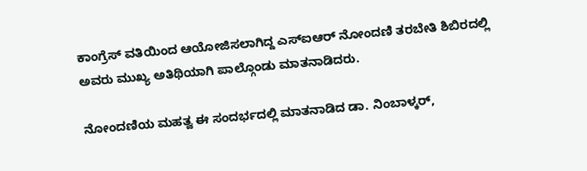ಕಾಂಗ್ರೆಸ್ ವತಿಯಿಂದ ಆಯೋಜಿಸಲಾಗಿದ್ದ ಎಸ್‌ಐಆರ್ ನೋಂದಣಿ ತರಬೇತಿ ಶಿಬಿರದಲ್ಲಿ ಅವರು ಮುಖ್ಯ ಅತಿಥಿಯಾಗಿ ಪಾಲ್ಗೊಂಡು ಮಾತನಾಡಿದರು.

ನೋಂದಣಿಯ ಮಹತ್ವ ಈ ಸಂದರ್ಭದಲ್ಲಿ ಮಾತನಾಡಿದ ಡಾ. ನಿಂಬಾಳ್ಕರ್,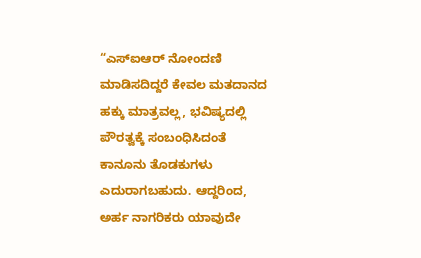“ಎಸ್‌ಐಆರ್ ನೋಂದಣಿ ಮಾಡಿಸದಿದ್ದರೆ ಕೇವಲ ಮತದಾನದ ಹಕ್ಕು ಮಾತ್ರವಲ್ಲ, ಭವಿಷ್ಯದಲ್ಲಿ ಪೌರತ್ವಕ್ಕೆ ಸಂಬಂಧಿಸಿದಂತೆ ಕಾನೂನು ತೊಡಕುಗಳು ಎದುರಾಗಬಹುದು. ಆದ್ದರಿಂದ, ಅರ್ಹ ನಾಗರಿಕರು ಯಾವುದೇ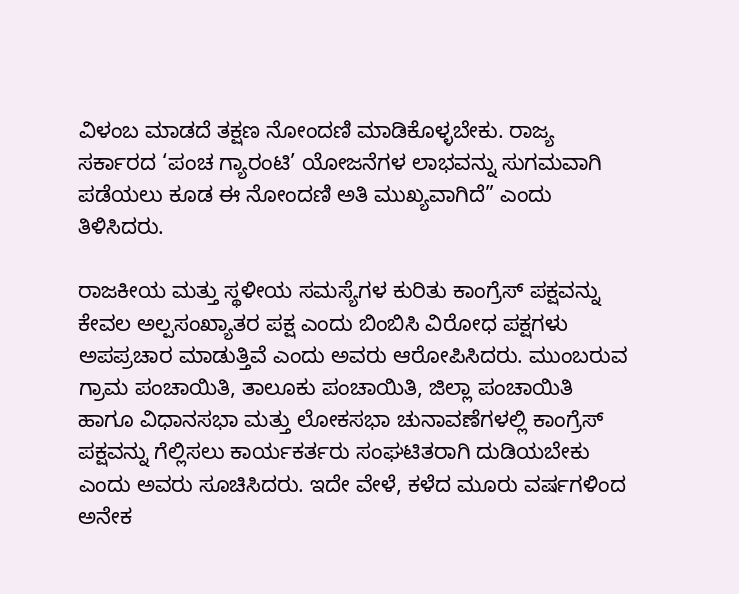ವಿಳಂಬ ಮಾಡದೆ ತಕ್ಷಣ ನೋಂದಣಿ ಮಾಡಿಕೊಳ್ಳಬೇಕು. ರಾಜ್ಯ ಸರ್ಕಾರದ ‘ಪಂಚ ಗ್ಯಾರಂಟಿ’ ಯೋಜನೆಗಳ ಲಾಭವನ್ನು ಸುಗಮವಾಗಿ ಪಡೆಯಲು ಕೂಡ ಈ ನೋಂದಣಿ ಅತಿ ಮುಖ್ಯವಾಗಿದೆ” ಎಂದು ತಿಳಿಸಿದರು.

ರಾಜಕೀಯ ಮತ್ತು ಸ್ಥಳೀಯ ಸಮಸ್ಯೆಗಳ ಕುರಿತು ಕಾಂಗ್ರೆಸ್ ಪಕ್ಷವನ್ನು ಕೇವಲ ಅಲ್ಪಸಂಖ್ಯಾತರ ಪಕ್ಷ ಎಂದು ಬಿಂಬಿಸಿ ವಿರೋಧ ಪಕ್ಷಗಳು ಅಪಪ್ರಚಾರ ಮಾಡುತ್ತಿವೆ ಎಂದು ಅವರು ಆರೋಪಿಸಿದರು. ಮುಂಬರುವ ಗ್ರಾಮ ಪಂಚಾಯಿತಿ, ತಾಲೂಕು ಪಂಚಾಯಿತಿ, ಜಿಲ್ಲಾ ಪಂಚಾಯಿತಿ ಹಾಗೂ ವಿಧಾನಸಭಾ ಮತ್ತು ಲೋಕಸಭಾ ಚುನಾವಣೆಗಳಲ್ಲಿ ಕಾಂಗ್ರೆಸ್ ಪಕ್ಷವನ್ನು ಗೆಲ್ಲಿಸಲು ಕಾರ್ಯಕರ್ತರು ಸಂಘಟಿತರಾಗಿ ದುಡಿಯಬೇಕು ಎಂದು ಅವರು ಸೂಚಿಸಿದರು. ಇದೇ ವೇಳೆ, ಕಳೆದ ಮೂರು ವರ್ಷಗಳಿಂದ ಅನೇಕ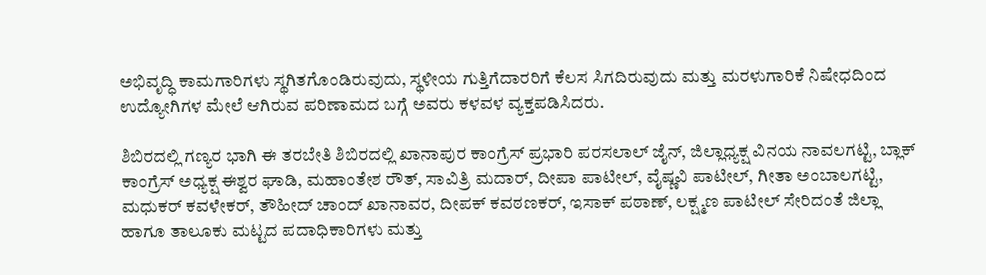ಅಭಿವೃದ್ಧಿ ಕಾಮಗಾರಿಗಳು ಸ್ಥಗಿತಗೊಂಡಿರುವುದು, ಸ್ಥಳೀಯ ಗುತ್ತಿಗೆದಾರರಿಗೆ ಕೆಲಸ ಸಿಗದಿರುವುದು ಮತ್ತು ಮರಳುಗಾರಿಕೆ ನಿಷೇಧದಿಂದ ಉದ್ಯೋಗಿಗಳ ಮೇಲೆ ಆಗಿರುವ ಪರಿಣಾಮದ ಬಗ್ಗೆ ಅವರು ಕಳವಳ ವ್ಯಕ್ತಪಡಿಸಿದರು.

ಶಿಬಿರದಲ್ಲಿ ಗಣ್ಯರ ಭಾಗಿ ಈ ತರಬೇತಿ ಶಿಬಿರದಲ್ಲಿ ಖಾನಾಪುರ ಕಾಂಗ್ರೆಸ್ ಪ್ರಭಾರಿ ಪರಸಲಾಲ್ ಜೈನ್, ಜಿಲ್ಲಾಧ್ಯಕ್ಷ ವಿನಯ ನಾವಲಗಟ್ಟಿ, ಬ್ಲಾಕ್ ಕಾಂಗ್ರೆಸ್ ಅಧ್ಯಕ್ಷ ಈಶ್ವರ ಘಾಡಿ, ಮಹಾಂತೇಶ ರೌತ್, ಸಾವಿತ್ರಿ ಮದಾರ್, ದೀಪಾ ಪಾಟೀಲ್, ವೈಷ್ಣವಿ ಪಾಟೀಲ್, ಗೀತಾ ಅಂಬಾಲಗಟ್ಟಿ, ಮಧುಕರ್ ಕವಳೇಕರ್, ತೌಹೀದ್ ಚಾಂದ್ ಖಾನಾವರ, ದೀಪಕ್ ಕವಠಣಕರ್, ಇಸಾಕ್ ಪಠಾಣ್, ಲಕ್ಷ್ಮಣ ಪಾಟೀಲ್ ಸೇರಿದಂತೆ ಜಿಲ್ಲಾ ಹಾಗೂ ತಾಲೂಕು ಮಟ್ಟದ ಪದಾಧಿಕಾರಿಗಳು ಮತ್ತು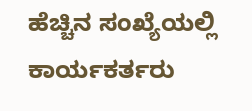ಹೆಚ್ಚಿನ ಸಂಖ್ಯೆಯಲ್ಲಿ ಕಾರ್ಯಕರ್ತರು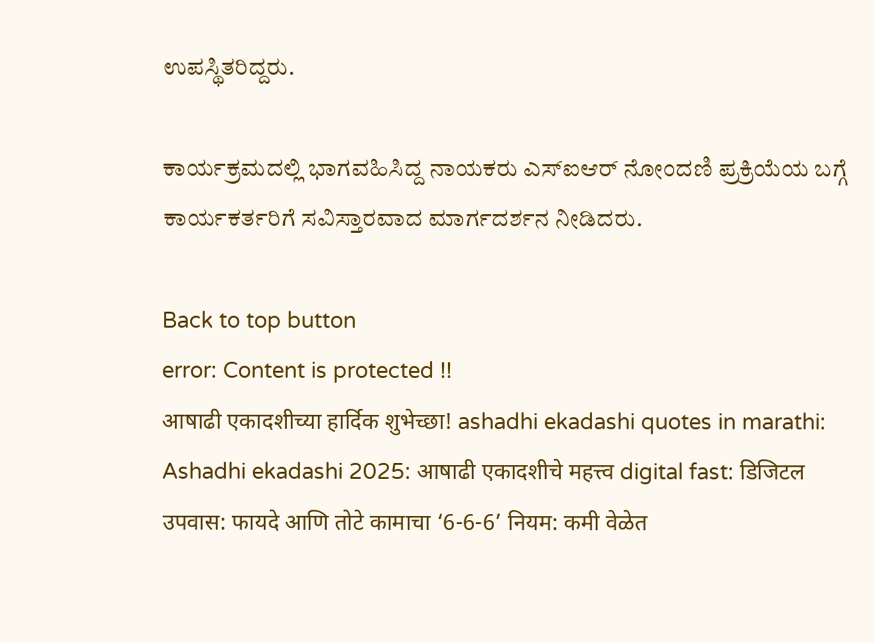ಉಪಸ್ಥಿತರಿದ್ದರು.

ಕಾರ್ಯಕ್ರಮದಲ್ಲಿ ಭಾಗವಹಿಸಿದ್ದ ನಾಯಕರು ಎಸ್‌ಐಆರ್ ನೋಂದಣಿ ಪ್ರಕ್ರಿಯೆಯ ಬಗ್ಗೆ ಕಾರ್ಯಕರ್ತರಿಗೆ ಸವಿಸ್ತಾರವಾದ ಮಾರ್ಗದರ್ಶನ ನೀಡಿದರು.

Back to top button
error: Content is protected !!
आषाढी एकादशीच्या हार्दिक शुभेच्छा! ashadhi ekadashi quotes in marathi: Ashadhi ekadashi 2025: आषाढी एकादशीचे महत्त्व digital fast: डिजिटल उपवास: फायदे आणि तोटे कामाचा ‘6-6-6’ नियम: कमी वेळेत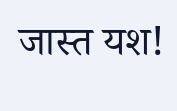जास्त यश!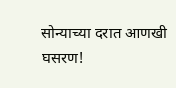सोन्याच्या दरात आणखी घसरण!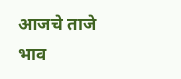आजचे ताजे भाव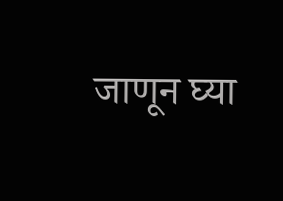जाणून घ्या